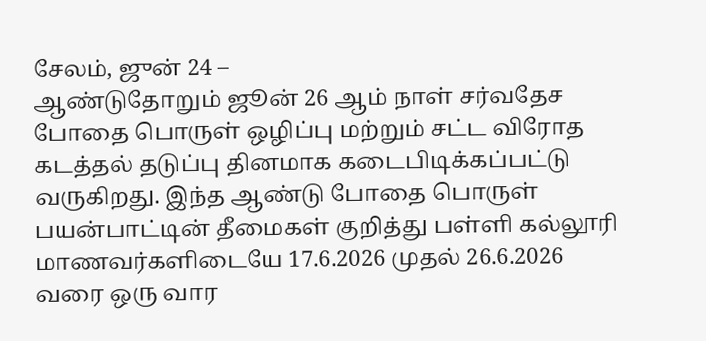சேலம், ஜுன் 24 –
ஆண்டுதோறும் ஜூன் 26 ஆம் நாள் சர்வதேச போதை பொருள் ஒழிப்பு மற்றும் சட்ட விரோத கடத்தல் தடுப்பு தினமாக கடைபிடிக்கப்பட்டு வருகிறது. இந்த ஆண்டு போதை பொருள் பயன்பாட்டின் தீமைகள் குறித்து பள்ளி கல்லூரி மாணவர்களிடையே 17.6.2026 முதல் 26.6.2026 வரை ஒரு வார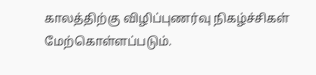காலத்திற்கு விழிப்புணர்வு நிகழ்ச்சிகள் மேற்கொள்ளப்படும்.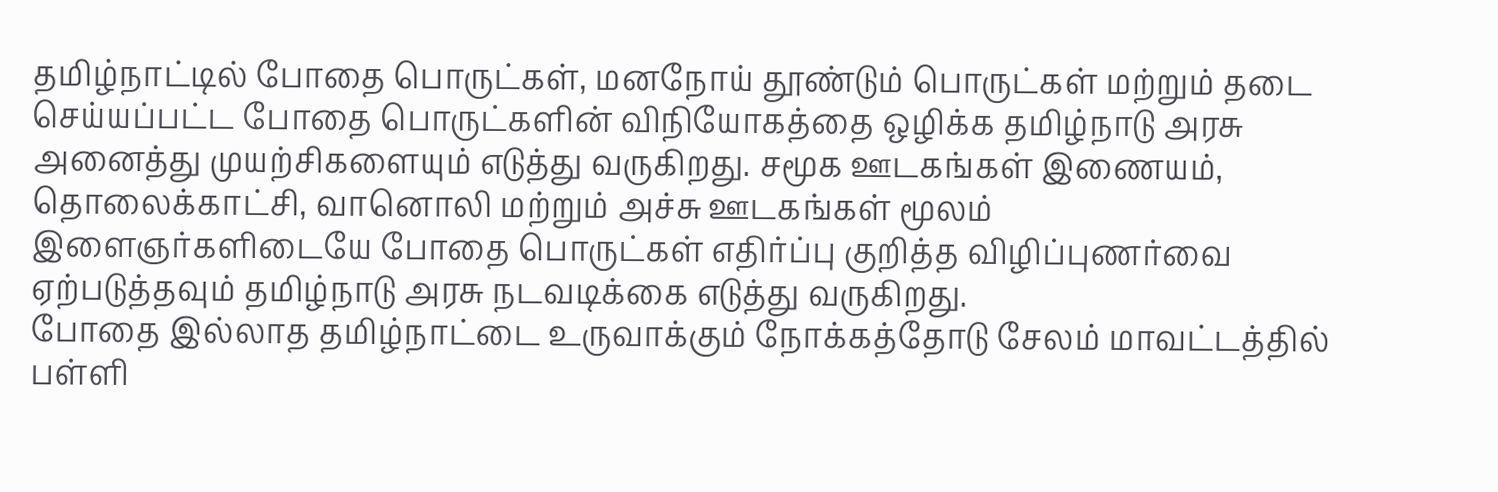தமிழ்நாட்டில் போதை பொருட்கள், மனநோய் தூண்டும் பொருட்கள் மற்றும் தடை செய்யப்பட்ட போதை பொருட்களின் விநியோகத்தை ஒழிக்க தமிழ்நாடு அரசு அனைத்து முயற்சிகளையும் எடுத்து வருகிறது. சமூக ஊடகங்கள் இணையம், தொலைக்காட்சி, வானொலி மற்றும் அச்சு ஊடகங்கள் மூலம் இளைஞர்களிடையே போதை பொருட்கள் எதிர்ப்பு குறித்த விழிப்புணர்வை ஏற்படுத்தவும் தமிழ்நாடு அரசு நடவடிக்கை எடுத்து வருகிறது.
போதை இல்லாத தமிழ்நாட்டை உருவாக்கும் நோக்கத்தோடு சேலம் மாவட்டத்தில் பள்ளி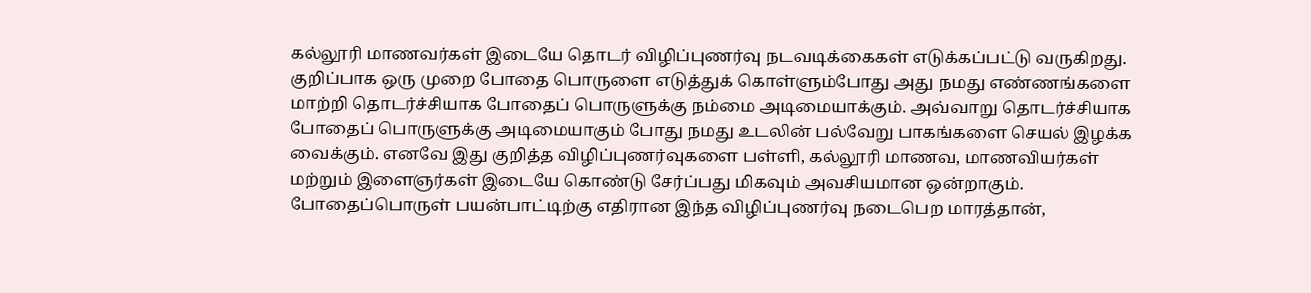கல்லூரி மாணவர்கள் இடையே தொடர் விழிப்புணர்வு நடவடிக்கைகள் எடுக்கப்பட்டு வருகிறது. குறிப்பாக ஒரு முறை போதை பொருளை எடுத்துக் கொள்ளும்போது அது நமது எண்ணங்களை மாற்றி தொடர்ச்சியாக போதைப் பொருளுக்கு நம்மை அடிமையாக்கும். அவ்வாறு தொடர்ச்சியாக போதைப் பொருளுக்கு அடிமையாகும் போது நமது உடலின் பல்வேறு பாகங்களை செயல் இழக்க வைக்கும். எனவே இது குறித்த விழிப்புணர்வுகளை பள்ளி, கல்லூரி மாணவ, மாணவியர்கள் மற்றும் இளைஞர்கள் இடையே கொண்டு சேர்ப்பது மிகவும் அவசியமான ஒன்றாகும்.
போதைப்பொருள் பயன்பாட்டிற்கு எதிரான இந்த விழிப்புணர்வு நடைபெற மாரத்தான்,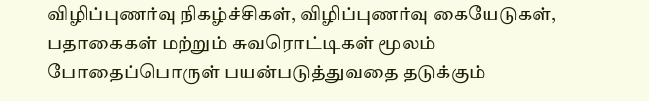விழிப்புணர்வு நிகழ்ச்சிகள், விழிப்புணர்வு கையேடுகள், பதாகைகள் மற்றும் சுவரொட்டிகள் மூலம் போதைப்பொருள் பயன்படுத்துவதை தடுக்கும்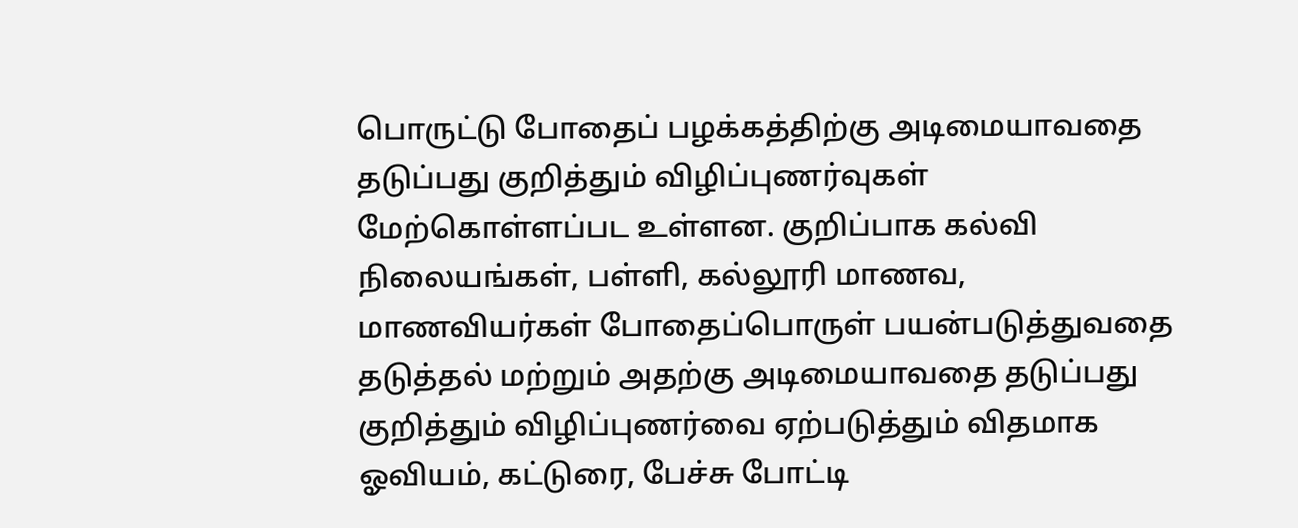பொருட்டு போதைப் பழக்கத்திற்கு அடிமையாவதை தடுப்பது குறித்தும் விழிப்புணர்வுகள் மேற்கொள்ளப்பட உள்ளன. குறிப்பாக கல்வி நிலையங்கள், பள்ளி, கல்லூரி மாணவ, மாணவியர்கள் போதைப்பொருள் பயன்படுத்துவதை தடுத்தல் மற்றும் அதற்கு அடிமையாவதை தடுப்பது குறித்தும் விழிப்புணர்வை ஏற்படுத்தும் விதமாக ஓவியம், கட்டுரை, பேச்சு போட்டி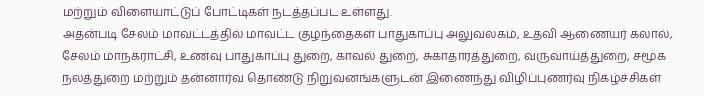மற்றும் விளையாட்டுப் போட்டிகள் நடத்தப்பட உள்ளது.
அதன்படி சேலம் மாவட்டத்தில் மாவட்ட குழந்தைகள் பாதுகாப்பு அலுவலகம், உதவி ஆணையர் கலால், சேலம் மாநகராட்சி, உணவு பாதுகாப்பு துறை, காவல் துறை, சுகாதாரத்துறை, வருவாய்த்துறை, சமூக நலத்துறை மற்றும் தன்னார்வ தொண்டு நிறுவனங்களுடன் இணைந்து விழிப்புணர்வு நிகழ்ச்சிகள்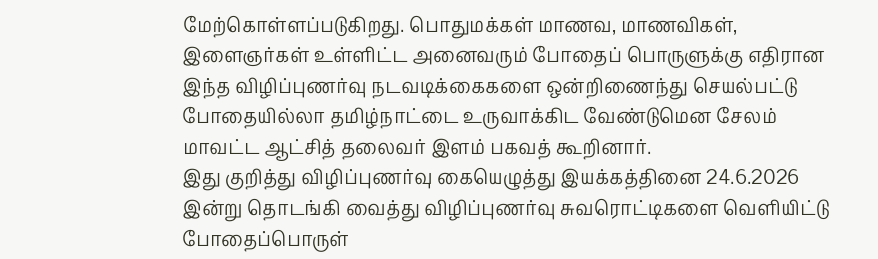மேற்கொள்ளப்படுகிறது. பொதுமக்கள் மாணவ, மாணவிகள், இளைஞர்கள் உள்ளிட்ட அனைவரும் போதைப் பொருளுக்கு எதிரான இந்த விழிப்புணர்வு நடவடிக்கைகளை ஒன்றிணைந்து செயல்பட்டு போதையில்லா தமிழ்நாட்டை உருவாக்கிட வேண்டுமென சேலம் மாவட்ட ஆட்சித் தலைவர் இளம் பகவத் கூறினார்.
இது குறித்து விழிப்புணர்வு கையெழுத்து இயக்கத்தினை 24.6.2026 இன்று தொடங்கி வைத்து விழிப்புணர்வு சுவரொட்டிகளை வெளியிட்டு போதைப்பொருள்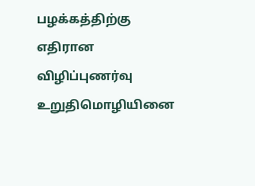பழக்கத்திற்கு எதிரான விழிப்புணர்வு உறுதிமொழியினை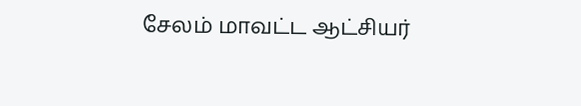சேலம் மாவட்ட ஆட்சியர்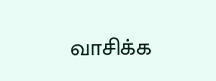வாசிக்க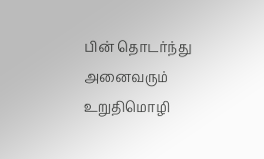பின் தொடர்ந்து அனைவரும் உறுதிமொழி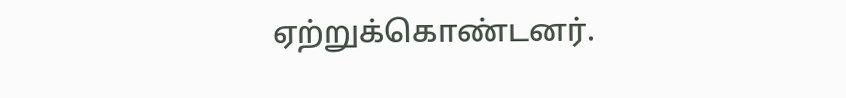ஏற்றுக்கொண்டனர்.